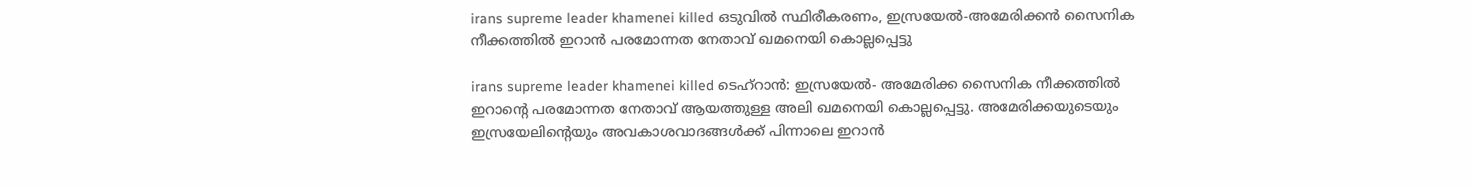irans supreme leader khamenei killed ഒടുവിൽ സ്ഥിരീകരണം, ഇസ്രയേൽ-അമേരിക്കൻ സൈനിക നീക്കത്തിൽ ഇറാൻ പരമോന്നത നേതാവ് ഖമനെയി കൊല്ലപ്പെട്ടു

irans supreme leader khamenei killed ടെഹ്റാൻ: ഇസ്രയേൽ- അമേരിക്ക സൈനിക നീക്കത്തിൽ ഇറാന്‍റെ പരമോന്നത നേതാവ് ആയത്തുള്ള അലി ഖമനെയി കൊല്ലപ്പെട്ടു. അമേരിക്കയുടെയും ഇസ്രയേലിന്‍റെയും അവകാശവാദങ്ങള്‍ക്ക് പിന്നാലെ ഇറാൻ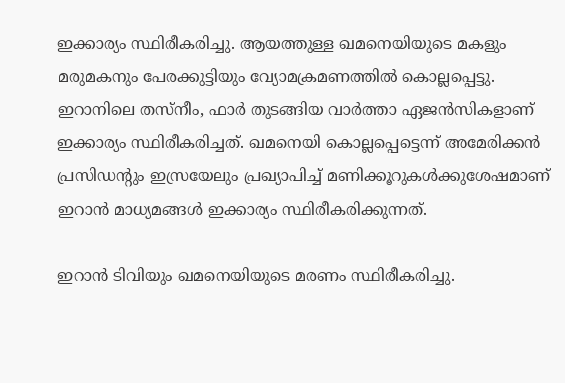ഇക്കാര്യം സ്ഥിരീകരിച്ചു. ആയത്തുള്ള ഖമനെയിയുടെ മകളും മരുമകനും പേരക്കുട്ടിയും വ്യോമക്രമണത്തിൽ കൊല്ലപ്പെട്ടു. ഇറാനിലെ തസ്നീം, ഫാര്‍ തുടങ്ങിയ വാര്‍ത്താ ഏജന്‍സികളാണ് ഇക്കാര്യം സ്ഥിരീകരിച്ചത്. ഖമനെയി കൊല്ലപ്പെട്ടെന്ന് അമേരിക്കൻ പ്രസിഡന്‍റും ഇസ്രയേലും പ്രഖ്യാപിച്ച് മണിക്കൂറുകള്‍ക്കുശേഷമാണ് ഇറാൻ മാധ്യമങ്ങള്‍ ഇക്കാര്യം സ്ഥിരീകരിക്കുന്നത്.

ഇറാൻ ടിവിയും ഖമനെയിയുടെ മരണം സ്ഥിരീകരിച്ചു.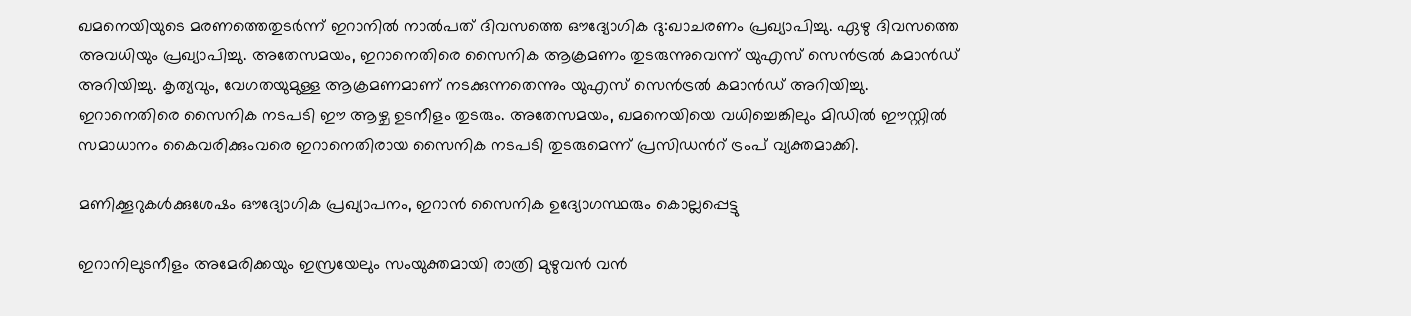ഖമനെയിയുടെ മരണത്തെതുടര്‍ന്ന് ഇറാനിൽ നാൽപത് ദിവസത്തെ ഔദ്യോഗിക ദു:ഖാചരണം പ്രഖ്യാപിച്ചു. ഏഴു ദിവസത്തെ അവധിയും പ്രഖ്യാപിച്ചു. അതേസമയം, ഇറാനെതിരെ സൈനിക ആക്രമണം തുടരുന്നുവെന്ന് യുഎസ് സെൻട്രൽ കമാൻഡ് അറിയിച്ചു. കൃത്യവും, വേഗതയുമുള്ള ആക്രമണമാണ് നടക്കുന്നതെന്നും യുഎസ് സെന്‍ട്രൽ കമാന്‍ഡ് അറിയിച്ചു. ഇറാനെതിരെ സൈനിക നടപടി ഈ ആഴ്ച ഉടനീളം തുടരും. അതേസമയം, ഖമനെയിയെ വധിച്ചെങ്കിലും മിഡിൽ ഈസ്റ്റിൽ സമാധാനം കൈവരിക്കുംവരെ ഇറാനെതിരായ സൈനിക നടപടി തുടരുമെന്ന് പ്രസിഡന്‍റ് ട്രംപ് വ്യക്തമാക്കി.

മണിക്കൂറുകള്‍ക്കുശേഷം ഔദ്യോഗിക പ്രഖ്യാപനം, ഇറാൻ സൈനിക ഉദ്യോഗസ്ഥരും കൊല്ലപ്പെട്ടു

ഇറാനിലുടനീളം അമേരിക്കയും ഇസ്രയേലും സംയുക്തമായി രാത്രി മുഴുവൻ വൻ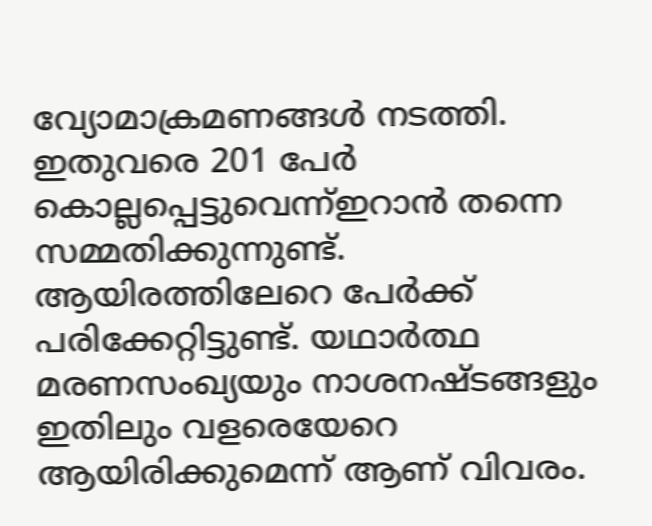വ്യോമാക്രമണങ്ങൾ നടത്തി. ഇതുവരെ 201 പേർ കൊല്ലപ്പെട്ടുവെന്ന്ഇറാൻ തന്നെ സമ്മതിക്കുന്നുണ്ട്. ആയിരത്തിലേറെ പേർക്ക് പരിക്കേറ്റിട്ടുണ്ട്. യഥാർത്ഥ മരണസംഖ്യയും നാശനഷ്ടങ്ങളും ഇതിലും വളരെയേറെ ആയിരിക്കുമെന്ന് ആണ് വിവരം.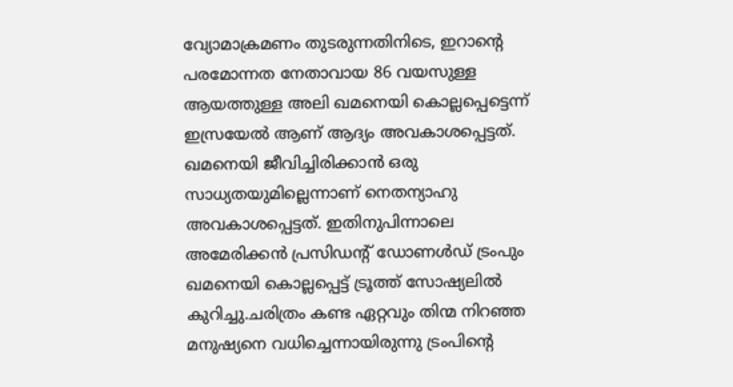വ്യോമാക്രമണം തുടരുന്നതിനിടെ, ഇറാന്‍റെ പരമോന്നത നേതാവായ 86 വയസുള്ള ആയത്തുള്ള അലി ഖമനെയി കൊല്ലപ്പെട്ടെന്ന് ഇസ്രയേൽ ആണ് ആദ്യം അവകാശപ്പെട്ടത്. ഖമനെയി ജീവിച്ചിരിക്കാൻ ഒരു സാധ്യതയുമില്ലെന്നാണ് നെതന്യാഹു അവകാശപ്പെട്ടത്. ഇതിനുപിന്നാലെ അമേരിക്കൻ പ്രസിഡന്‍റ് ഡോണള്‍ഡ് ട്രംപും ഖമനെയി കൊല്ലപ്പെട്ട് ട്രൂത്ത് സോഷ്യലിൽ കുറിച്ചു.ചരിത്രം കണ്ട ഏറ്റവും തിന്മ നിറഞ്ഞ മനുഷ്യനെ വധിച്ചെന്നായിരുന്നു ട്രംപിന്‍റെ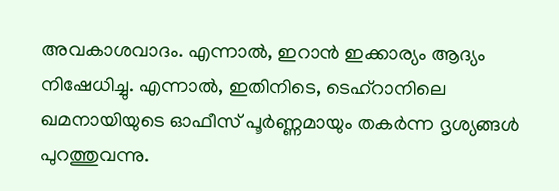അവകാശവാദം. എന്നാൽ, ഇറാൻ ഇക്കാര്യം ആദ്യം നിഷേധിച്ചു. എന്നാൽ, ഇതിനിടെ, ടെഹ്റാനിലെ ഖമനായിയുടെ ഓഫീസ് പൂർണ്ണമായും തകർന്ന ദൃശ്യങ്ങൾ പുറത്തുവന്നു.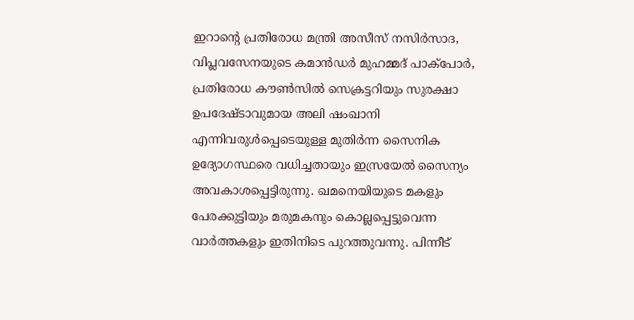ഇറാന്‍റെ പ്രതിരോധ മന്ത്രി അസീസ് നസിർസാദ, വിപ്ലവസേനയുടെ കമാൻഡർ മുഹമ്മദ് പാക്പോർ, പ്രതിരോധ കൗൺസിൽ സെക്രട്ടറിയും സുരക്ഷാ ഉപദേഷ്ടാവുമായ അലി ഷംഖാനി എന്നിവരുൾപ്പെടെയുള്ള മുതിർന്ന സൈനിക ഉദ്യോഗസ്ഥരെ വധിച്ചതായും ഇസ്രയേൽ സൈന്യം അവകാശപ്പെട്ടിരുന്നു. ഖമനെയിയുടെ മകളും പേരക്കുട്ടിയും മരുമകനും കൊല്ലപ്പെട്ടുവെന്ന വാര്‍ത്തകളും ഇതിനിടെ പുറത്തുവന്നു. പിന്നീട്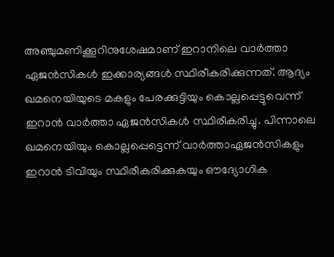അ‍ഞ്ചുമണിക്കൂറിനുശേഷമാണ് ഇറാനിലെ വാര്‍ത്താ ഏജന്‍സികള്‍ ഇക്കാര്യങ്ങള്‍ സ്ഥിരീകരിക്കുന്നത്. ആദ്യം ഖമനെയിയുടെ മകളും പേരക്കുട്ടിയും കൊല്ലപ്പെട്ടുവെന്ന് ഇറാൻ വാര്‍ത്താ ഏജന്‍സികള്‍ സ്ഥിരീകരിച്ചു. പിന്നാലെ ഖമനെയിയും കൊല്ലപ്പെട്ടെന്ന് വാര്‍ത്താഏജന്‍സികളും ഇറാൻ ടിവിയും സ്ഥിരീകരിക്കുകയും ഔദ്യോഗിക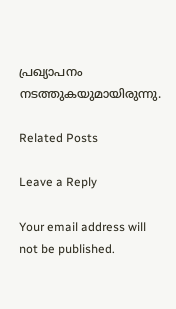പ്രഖ്യാപനം നടത്തുകയുമായിരുന്നു.

Related Posts

Leave a Reply

Your email address will not be published.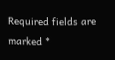Required fields are marked *